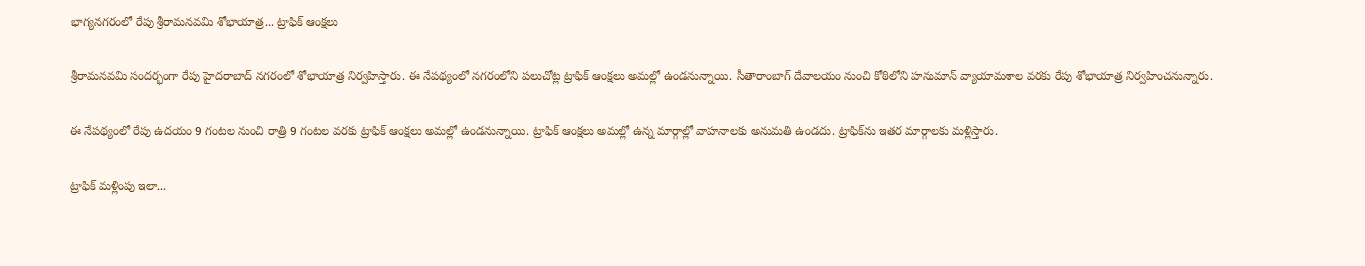భాగ్యనగరంలో రేపు శ్రీరామనవమి శోభాయాత్ర... ట్రాఫిక్ ఆంక్షలు

శ్రీరామనవమి సందర్భంగా రేపు హైదరాబాద్ నగరంలో శోభాయాత్ర నిర్వహిస్తారు. ఈ నేపథ్యంలో నగరంలోని పలుచోట్ల ట్రాఫిక్ ఆంక్షలు అమల్లో ఉండనున్నాయి. సీతారాంబాగ్ దేవాలయం నుంచి కోఠిలోని హనుమాన్ వ్యాయామశాల వరకు రేపు శోభాయాత్ర నిర్వహించనున్నారు.

ఈ నేపథ్యంలో రేపు ఉదయం 9 గంటల నుంచి రాత్రి 9 గంటల వరకు ట్రాఫిక్ ఆంక్షలు అమల్లో ఉండనున్నాయి. ట్రాఫిక్ ఆంక్షలు అమల్లో ఉన్న మార్గాల్లో వాహనాలకు అనుమతి ఉండదు. ట్రాఫిక్‌ను ఇతర మార్గాలకు మళ్లిస్తారు.

ట్రాఫిక్ మళ్లింపు ఇలా...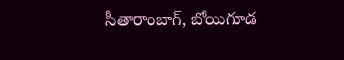సీతారాంబాగ్, బోయిగూడ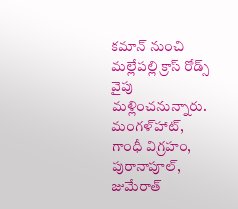కమాన్ నుంచి మల్లేపల్లి క్రాస్ రోడ్స్ వైపు మళ్లించనున్నారు.
మంగళ్‌హాట్, గాంధీ విగ్రహం, పురానాపూల్, జుమేరాత్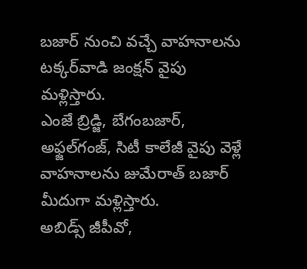బజార్ నుంచి వచ్చే వాహనాలను టక్కర్‌వాడి జంక్షన్ వైపు మళ్లిస్తారు.
ఎంజే బ్రిడ్జి, బేగంబజార్, అఫ్జల్‌గంజ్, సిటీ కాలేజీ వైపు వెళ్లే వాహనాలను జుమేరాత్ బజార్ మీదుగా మళ్లిస్తారు.
అబిడ్స్ జీపీవో,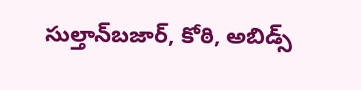సుల్తాన్‌బజార్, కోఠి, అబిడ్స్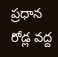ప్రధాన రోడ్ల వద్ద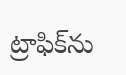ట్రాఫిక్‌ను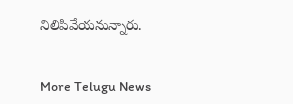నిలిపివేయనున్నారు.


More Telugu News